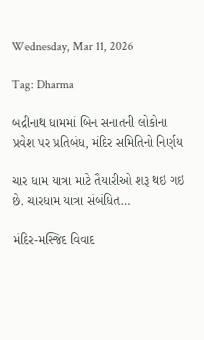Wednesday, Mar 11, 2026

Tag: Dharma

બદ્રીનાથ ધામમાં બિન સનાતની લોકોના પ્રવેશ પર પ્રતિબંધ, મંદિર સમિતિનો નિર્ણય

ચાર ધામ યાત્રા માટે તૈયારીઓ શરૂ થઇ ગઇ છે. ચારધામ યાત્રા સંબંધિત…

મંદિર-મસ્જિદ વિવાદ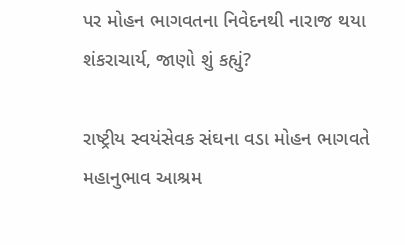પર મોહન ભાગવતના નિવેદનથી નારાજ થયા શંકરાચાર્ય, જાણો શું કહ્યું?

રાષ્ટ્રીય સ્વયંસેવક સંઘના વડા મોહન ભાગવતે મહાનુભાવ આશ્રમ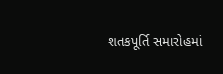શતકપૂર્તિ સમારોહમાં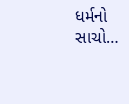ધર્મનો સાચો…